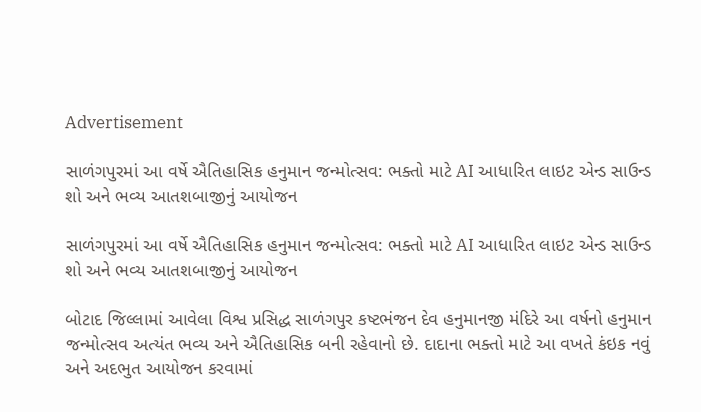Advertisement

સાળંગપુરમાં આ વર્ષે ઐતિહાસિક હનુમાન જન્મોત્સવ: ભક્તો માટે AI આધારિત લાઇટ એન્ડ સાઉન્ડ શો અને ભવ્ય આતશબાજીનું આયોજન

સાળંગપુરમાં આ વર્ષે ઐતિહાસિક હનુમાન જન્મોત્સવ: ભક્તો માટે AI આધારિત લાઇટ એન્ડ સાઉન્ડ શો અને ભવ્ય આતશબાજીનું આયોજન

બોટાદ જિલ્લામાં આવેલા વિશ્વ પ્રસિદ્ધ સાળંગપુર કષ્ટભંજન દેવ હનુમાનજી મંદિરે આ વર્ષનો હનુમાન જન્મોત્સવ અત્યંત ભવ્ય અને ઐતિહાસિક બની રહેવાનો છે. દાદાના ભક્તો માટે આ વખતે કંઇક નવું અને અદભુત આયોજન કરવામાં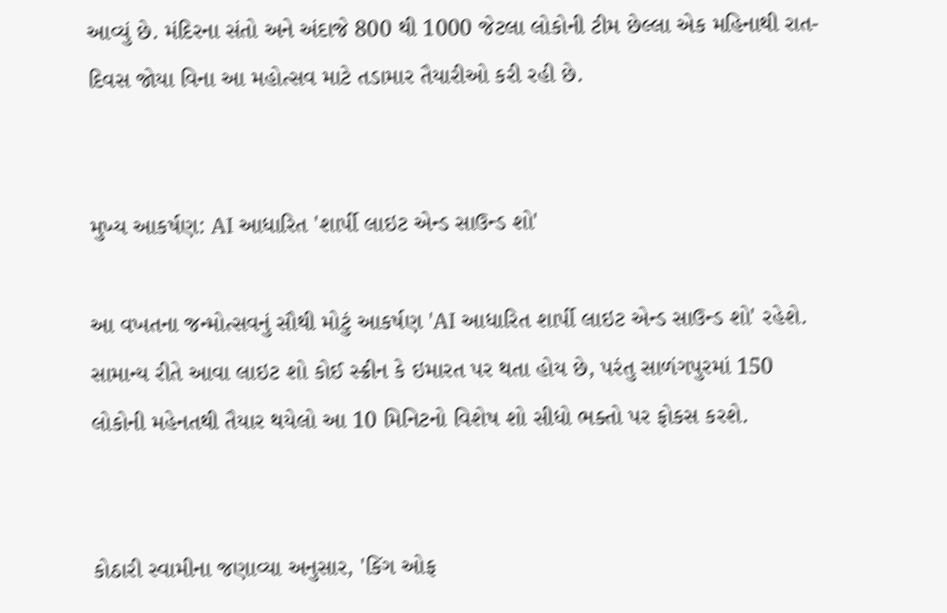આવ્યું છે. મંદિરના સંતો અને અંદાજે 800 થી 1000 જેટલા લોકોની ટીમ છેલ્લા એક મહિનાથી રાત-દિવસ જોયા વિના આ મહોત્સવ માટે તડામાર તૈયારીઓ કરી રહી છે.


મુખ્ય આકર્ષણ: AI આધારિત 'શાર્પી લાઇટ એન્ડ સાઉન્ડ શો'

આ વખતના જન્મોત્સવનું સૌથી મોટું આકર્ષણ 'AI આધારિત શાર્પી લાઇટ એન્ડ સાઉન્ડ શો' રહેશે. સામાન્ય રીતે આવા લાઇટ શો કોઈ સ્ક્રીન કે ઇમારત પર થતા હોય છે, પરંતુ સાળંગપુરમાં 150 લોકોની મહેનતથી તૈયાર થયેલો આ 10 મિનિટનો વિશેષ શો સીધો ભક્તો પર ફોકસ કરશે.


કોઠારી સ્વામીના જણાવ્યા અનુસાર, 'કિંગ ઓફ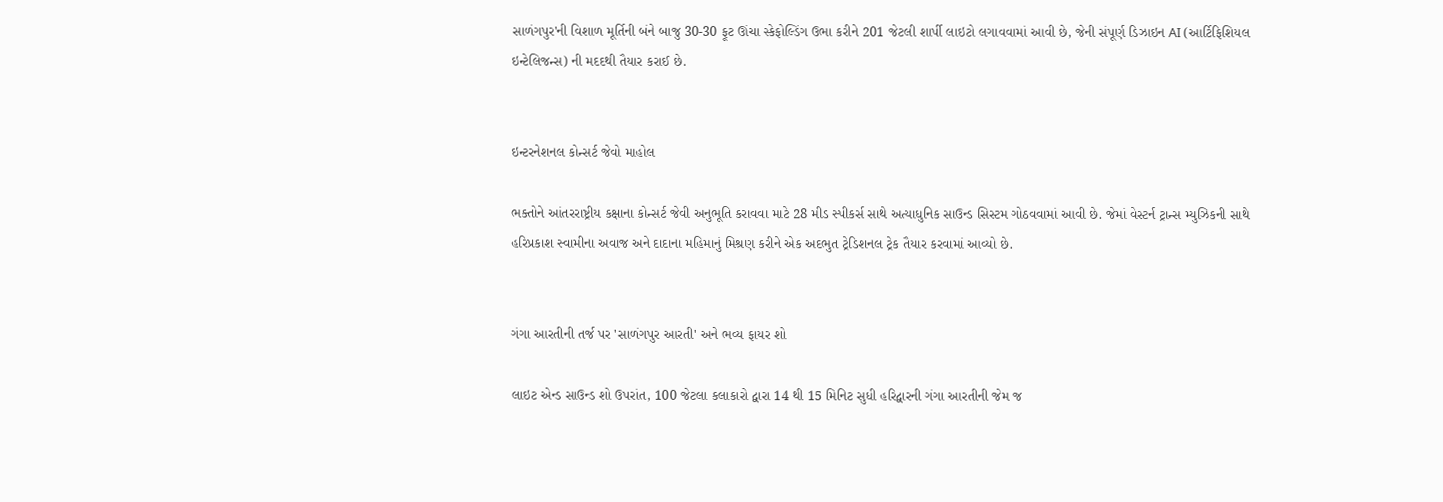સાળંગપુર'ની વિશાળ મૂર્તિની બંને બાજુ 30-30 ફૂટ ઊંચા સ્કેફોલ્ડિંગ ઉભા કરીને 201 જેટલી શાર્પી લાઇટો લગાવવામાં આવી છે, જેની સંપૂર્ણ ડિઝાઇન AI (આર્ટિફિશિયલ ઇન્ટેલિજન્સ) ની મદદથી તૈયાર કરાઈ છે.


ઇન્ટરનેશનલ કોન્સર્ટ જેવો માહોલ

ભક્તોને આંતરરાષ્ટ્રીય કક્ષાના કોન્સર્ટ જેવી અનુભૂતિ કરાવવા માટે 28 મીડ સ્પીકર્સ સાથે અત્યાધુનિક સાઉન્ડ સિસ્ટમ ગોઠવવામાં આવી છે. જેમાં વેસ્ટર્ન ટ્રાન્સ મ્યુઝિકની સાથે હરિપ્રકાશ સ્વામીના અવાજ અને દાદાના મહિમાનું મિશ્રણ કરીને એક અદભુત ટ્રેડિશનલ ટ્રેક તૈયાર કરવામાં આવ્યો છે.


ગંગા આરતીની તર્જ પર 'સાળંગપુર આરતી' અને ભવ્ય ફાયર શો

લાઇટ એન્ડ સાઉન્ડ શો ઉપરાંત, 100 જેટલા કલાકારો દ્વારા 14 થી 15 મિનિટ સુધી હરિદ્વારની ગંગા આરતીની જેમ જ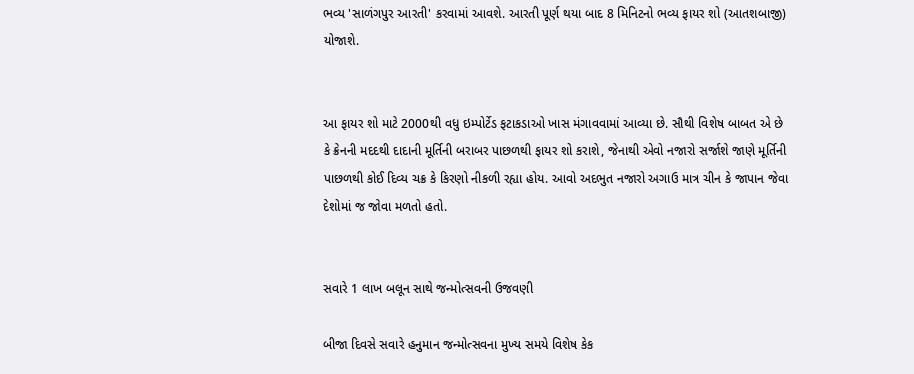ભવ્ય 'સાળંગપુર આરતી' કરવામાં આવશે. આરતી પૂર્ણ થયા બાદ 8 મિનિટનો ભવ્ય ફાયર શો (આતશબાજી) યોજાશે.


આ ફાયર શો માટે 2000થી વધુ ઇમ્પોર્ટેડ ફટાકડાઓ ખાસ મંગાવવામાં આવ્યા છે. સૌથી વિશેષ બાબત એ છે કે ક્રેનની મદદથી દાદાની મૂર્તિની બરાબર પાછળથી ફાયર શો કરાશે, જેનાથી એવો નજારો સર્જાશે જાણે મૂર્તિની પાછળથી કોઈ દિવ્ય ચક્ર કે કિરણો નીકળી રહ્યા હોય. આવો અદભુત નજારો અગાઉ માત્ર ચીન કે જાપાન જેવા દેશોમાં જ જોવા મળતો હતો.


સવારે 1 લાખ બલૂન સાથે જન્મોત્સવની ઉજવણી

બીજા દિવસે સવારે હનુમાન જન્મોત્સવના મુખ્ય સમયે વિશેષ કેક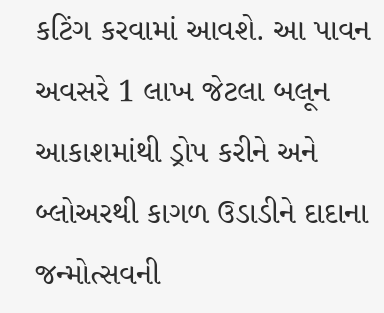કટિંગ કરવામાં આવશે. આ પાવન અવસરે 1 લાખ જેટલા બલૂન આકાશમાંથી ડ્રોપ કરીને અને બ્લોઅરથી કાગળ ઉડાડીને દાદાના જન્મોત્સવની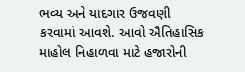ભવ્ય અને યાદગાર ઉજવણી કરવામાં આવશે. આવો ઐતિહાસિક માહોલ નિહાળવા માટે હજારોની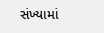સંખ્યામાં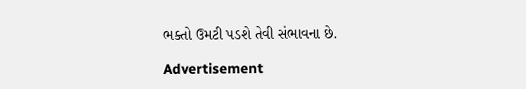ભક્તો ઉમટી પડશે તેવી સંભાવના છે.

Advertisement